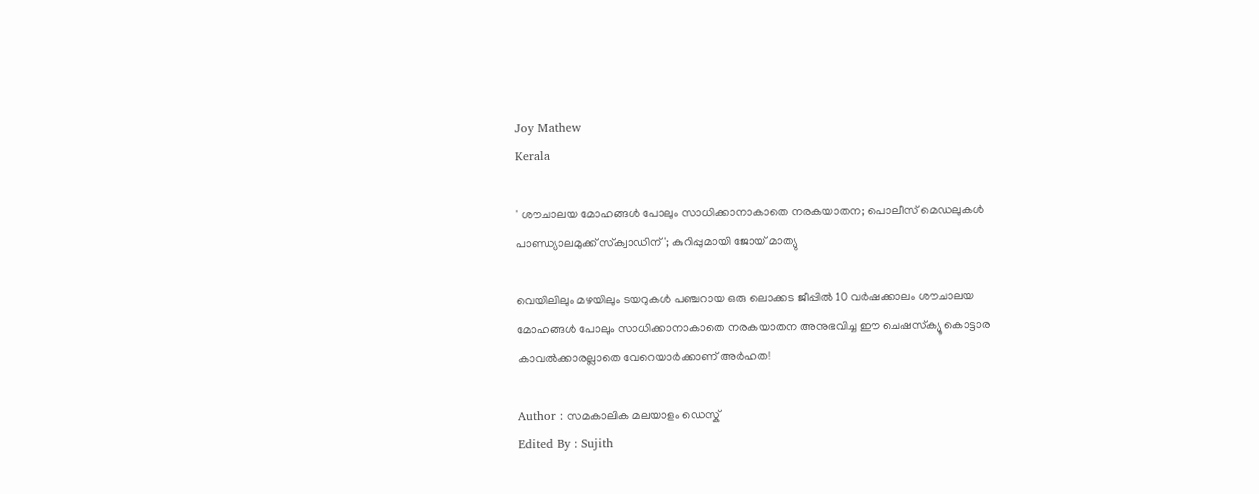Joy Mathew
Kerala

' ശൗചാലയ മോഹങ്ങൾ പോലും സാധിക്കാനാകാതെ നരകയാതന; പൊലീസ് മെഡലുകള്‍ പാണ്ഡ്യാലമുക്ക് സ്‌ക്വാഡിന്'; കുറിപ്പുമായി ജോയ് മാത്യു

വെയിലിലും മഴയിലും ടയറുകള്‍ പഞ്ചറായ ഒരു ലൊക്കട ജീപ്പില്‍ 10 വര്‍ഷക്കാലം ശൗചാലയ മോഹങ്ങള്‍ പോലും സാധിക്കാനാകാതെ നരകയാതന അനുഭവിച്ച ഈ ചെഷസ്‌ക്യൂ കൊട്ടാര കാവല്‍ക്കാരല്ലാതെ വേറെയാര്‍ക്കാണ് അര്‍ഹത!

Author : സമകാലിക മലയാളം ഡെസ്ക്
Edited By : Sujith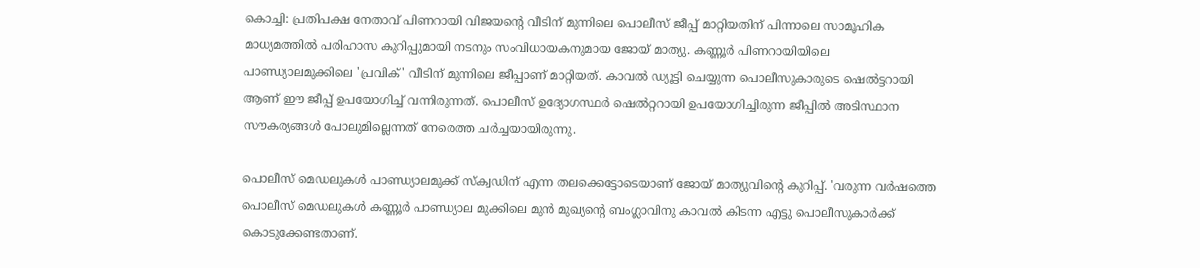കൊച്ചി: പ്രതിപക്ഷ നേതാവ് പിണറായി വിജയന്റെ വീടിന് മുന്നിലെ പൊലീസ് ജീപ്പ് മാറ്റിയതിന് പിന്നാലെ സാമൂഹിക മാധ്യമത്തില്‍ പരിഹാസ കുറിപ്പുമായി നടനും സംവിധായകനുമായ ജോയ് മാത്യു. കണ്ണൂര്‍ പിണറായിയിലെ പാണ്ഡ്യാലമുക്കിലെ 'പ്രവിക്' വീടിന് മുന്നിലെ ജീപ്പാണ് മാറ്റിയത്. കാവല്‍ ഡ്യൂട്ടി ചെയ്യുന്ന പൊലീസുകാരുടെ ഷെല്‍ട്ടറായി ആണ് ഈ ജീപ്പ് ഉപയോഗിച്ച് വന്നിരുന്നത്. പൊലീസ് ഉദ്യോഗസ്ഥര്‍ ഷെല്‍റ്ററായി ഉപയോഗിച്ചിരുന്ന ജീപ്പില്‍ അടിസ്ഥാന സൗകര്യങ്ങള്‍ പോലുമില്ലെന്നത് നേരെത്ത ചര്‍ച്ചയായിരുന്നു.

പൊലീസ് മെഡലുകള്‍ പാണ്ഡ്യാലമുക്ക് സ്‌ക്വഡിന് എന്ന തലക്കെട്ടോടെയാണ് ജോയ് മാത്യുവിന്റെ കുറിപ്പ്. 'വരുന്ന വര്‍ഷത്തെ പൊലീസ് മെഡലുകള്‍ കണ്ണൂര്‍ പാണ്ഡ്യാല മുക്കിലെ മുന്‍ മുഖ്യന്റെ ബംഗ്ലാവിനു കാവല്‍ കിടന്ന എട്ടു പൊലീസുകാര്‍ക്ക് കൊടുക്കേണ്ടതാണ്.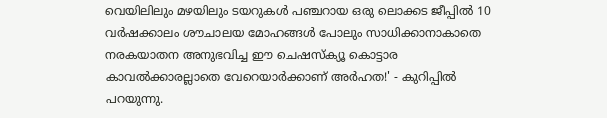വെയിലിലും മഴയിലും ടയറുകള്‍ പഞ്ചറായ ഒരു ലൊക്കട ജീപ്പില്‍ 10 വര്‍ഷക്കാലം ശൗചാലയ മോഹങ്ങള്‍ പോലും സാധിക്കാനാകാതെ നരകയാതന അനുഭവിച്ച ഈ ചെഷസ്‌ക്യൂ കൊട്ടാര കാവല്‍ക്കാരല്ലാതെ വേറെയാര്‍ക്കാണ് അര്‍ഹത!' - കുറിപ്പില്‍ പറയുന്നു.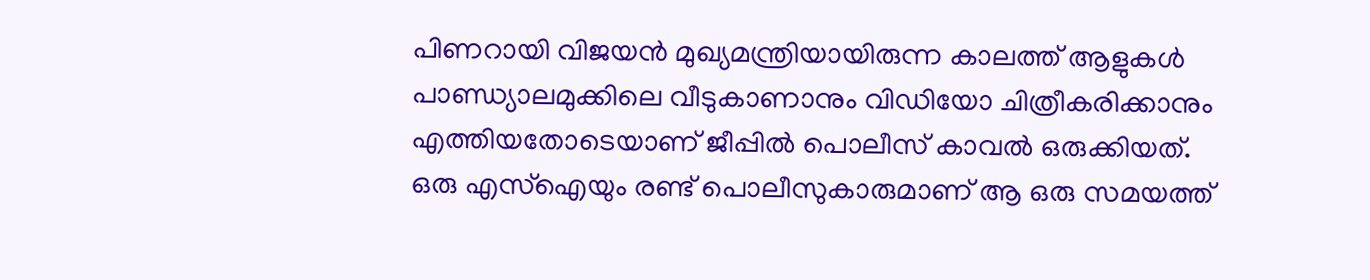പിണറായി വിജയന്‍ മുഖ്യമന്ത്രിയായിരുന്ന കാലത്ത് ആളുകള്‍ പാണ്ഡ്യാലമുക്കിലെ വീടുകാണാനും വിഡിയോ ചിത്രീകരിക്കാനും എത്തിയതോടെയാണ് ജീപ്പില്‍ പൊലീസ് കാവല്‍ ഒരുക്കിയത്. ഒരു എസ്ഐയും രണ്ട് പൊലീസുകാരുമാണ് ആ ഒരു സമയത്ത്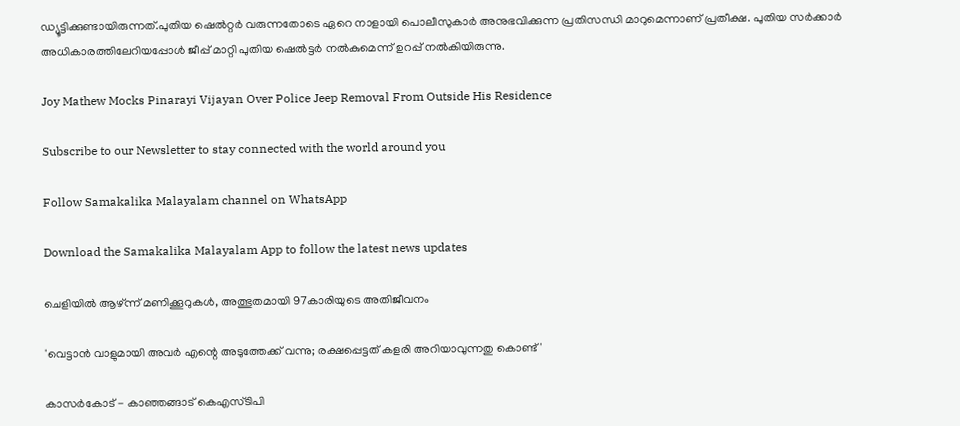ഡ്യൂട്ടിക്കുണ്ടായിരുന്നത്.പുതിയ ഷെല്‍റ്റര്‍ വരുന്നതോടെ ഏറെ നാളായി പൊലീസുകാര്‍ അനുഭവിക്കുന്ന പ്രതിസന്ധി മാറുമെന്നാണ് പ്രതീക്ഷ. പുതിയ സര്‍ക്കാര്‍ അധികാരത്തിലേറിയപ്പോള്‍ ജീപ്പ് മാറ്റി പുതിയ ഷെല്‍ട്ടര്‍ നല്‍കുമെന്ന് ഉറപ്പ് നല്‍കിയിരുന്നു.

Joy Mathew Mocks Pinarayi Vijayan Over Police Jeep Removal From Outside His Residence

Subscribe to our Newsletter to stay connected with the world around you

Follow Samakalika Malayalam channel on WhatsApp

Download the Samakalika Malayalam App to follow the latest news updates

ചെളിയില്‍ ആഴ്ന്ന് മണിക്കൂറുകള്‍, അത്ഭുതമായി 97കാരിയുടെ അതിജീവനം

'വെട്ടാൻ വാളുമായി അവർ എന്റെ അടുത്തേക്ക് വന്നു; രക്ഷപ്പെട്ടത് കളരി അറിയാവുന്നതു കൊണ്ട്'

കാസർകോട് - കാഞ്ഞങ്ങാട് കെഎസ്ടിപി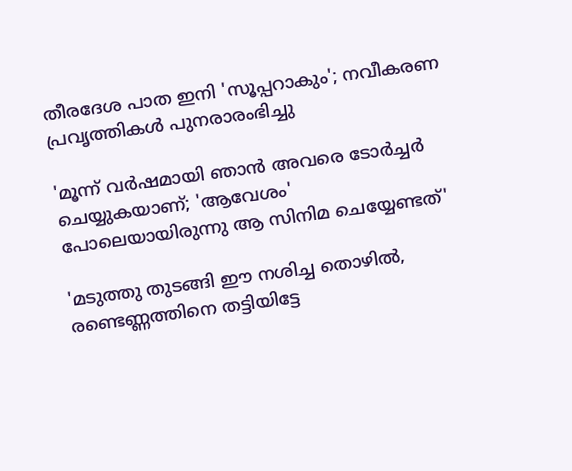തീരദേശ പാത ഇനി 'സൂപ്പറാകും'; നവീകരണ പ്രവൃത്തികൾ പുനരാരംഭിച്ചു

'മൂന്ന് വർഷമായി ഞാൻ അവരെ ടോർച്ചർ ചെയ്യുകയാണ്; 'ആവേശം' പോലെയായിരുന്നു ആ സിനിമ ചെയ്യേണ്ടത്'

'മടുത്തു തുടങ്ങി ഈ നശിച്ച തൊഴില്‍, രണ്ടെണ്ണത്തിനെ തട്ടിയിട്ടേ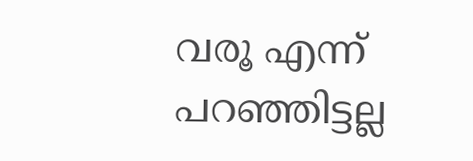വരൂ എന്ന് പറഞ്ഞിട്ടല്ല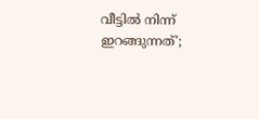വീട്ടില്‍ നിന്ന് ഇറങ്ങുന്നത്';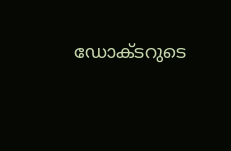ഡോക്ടറുടെ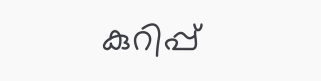കുറിപ്പ്